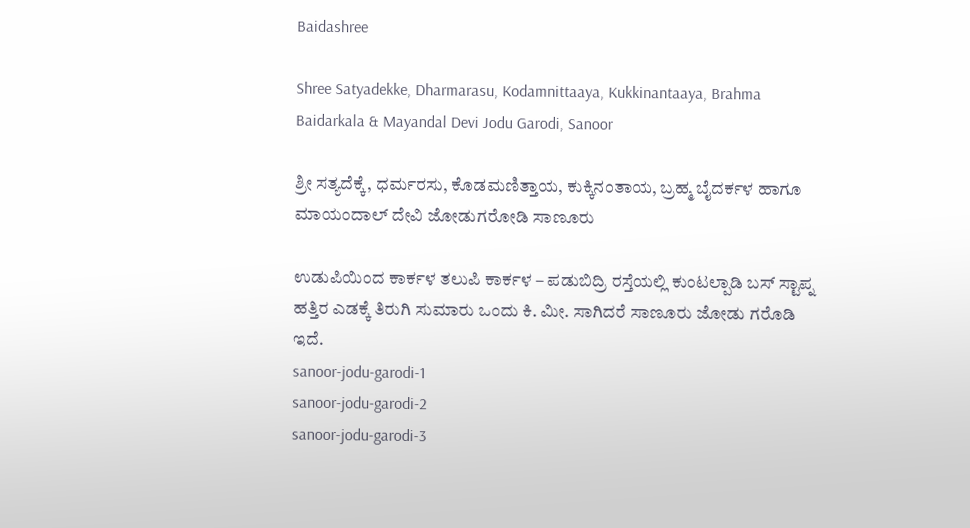Baidashree

Shree Satyadekke, Dharmarasu, Kodamnittaaya, Kukkinantaaya, Brahma Baidarkala & Mayandal Devi Jodu Garodi, Sanoor

ಶ್ರೀ ಸತ್ಯದೆಕ್ಕೆ, ಧರ್ಮರಸು, ಕೊಡಮಣಿತ್ತಾಯ, ಕುಕ್ಕಿನಂತಾಯ, ಬ್ರಹ್ಮ ಬೈದರ್ಕಳ ಹಾಗೂ ಮಾಯಂದಾಲ್ ದೇವಿ ಜೋಡುಗರೋಡಿ ಸಾಣೂರು

ಉಡುಪಿಯಿಂದ ಕಾರ್ಕಳ ತಲುಪಿ ಕಾರ್ಕಳ – ಪಡುಬಿದ್ರಿ ರಸ್ತೆಯಲ್ಲಿ ಕುಂಟಲ್ಪಾಡಿ ಬಸ್ ಸ್ಟಾಪ್ನ ಹತ್ತಿರ ಎಡಕ್ಕೆ ತಿರುಗಿ ಸುಮಾರು ಒಂದು ಕಿ. ಮೀ. ಸಾಗಿದರೆ ಸಾಣೂರು ಜೋಡು ಗರೊಡಿ ಇದೆ.
sanoor-jodu-garodi-1
sanoor-jodu-garodi-2
sanoor-jodu-garodi-3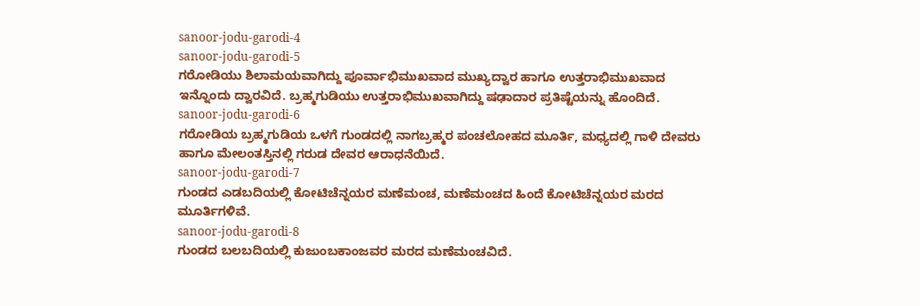sanoor-jodu-garodi-4
sanoor-jodu-garodi-5
ಗರೋಡಿಯು ಶಿಲಾಮಯವಾಗಿದ್ದು ಪೂರ್ವಾಭಿಮುಖವಾದ ಮುಖ್ಯದ್ವಾರ ಹಾಗೂ ಉತ್ತರಾಭಿಮುಖವಾದ ಇನ್ನೊಂದು ದ್ವಾರವಿದೆ. ಬ್ರಹ್ಮಗುಡಿಯು ಉತ್ತರಾಭಿಮುಖವಾಗಿದ್ದು ಷಢಾದಾರ ಪ್ರತಿಷ್ಟೆಯನ್ನು ಹೊಂದಿದೆ.
sanoor-jodu-garodi-6
ಗರೋಡಿಯ ಬ್ರಹ್ಮಗುಡಿಯ ಒಳಗೆ ಗುಂಡದಲ್ಲಿ ನಾಗಬ್ರಹ್ಮರ ಪಂಚಲೋಹದ ಮೂರ್ತಿ, ಮಧ್ಯದಲ್ಲಿ ಗಾಳಿ ದೇವರು ಹಾಗೂ ಮೇಲಂತಸ್ತಿನಲ್ಲಿ ಗರುಡ ದೇವರ ಆರಾಧನೆಯಿದೆ.
sanoor-jodu-garodi-7
ಗುಂಡದ ಎಡಬದಿಯಲ್ಲಿ ಕೋಟಿಚೆನ್ನಯರ ಮಣೆಮಂಚ, ಮಣೆಮಂಚದ ಹಿಂದೆ ಕೋಟಿಚೆನ್ನಯರ ಮರದ ಮೂರ್ತಿಗಳಿವೆ.
sanoor-jodu-garodi-8
ಗುಂಡದ ಬಲಬದಿಯಲ್ಲಿ ಕುಜುಂಬಕಾಂಜವರ ಮರದ ಮಣೆಮಂಚವಿದೆ.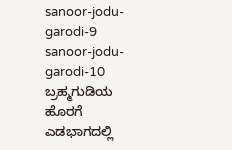sanoor-jodu-garodi-9
sanoor-jodu-garodi-10
ಬ್ರಹ್ಮಗುಡಿಯ ಹೊರಗೆ ಎಡಭಾಗದಲ್ಲಿ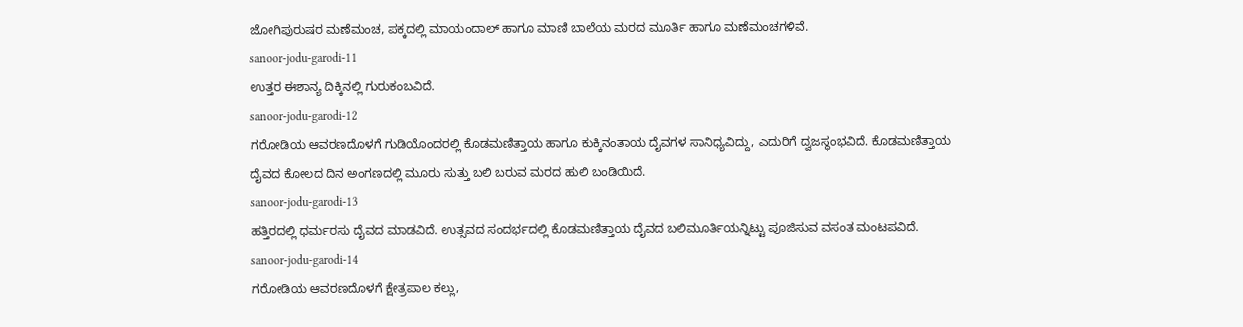ಜೋಗಿಪುರುಷರ ಮಣೆಮಂಚ, ಪಕ್ಕದಲ್ಲಿ ಮಾಯಂದಾಲ್ ಹಾಗೂ ಮಾಣಿ ಬಾಲೆಯ ಮರದ ಮೂರ್ತಿ ಹಾಗೂ ಮಣೆಮಂಚಗಳಿವೆ.
sanoor-jodu-garodi-11
ಉತ್ತರ ಈಶಾನ್ಯ ದಿಕ್ಕಿನಲ್ಲಿ ಗುರುಕಂಬವಿದೆ.
sanoor-jodu-garodi-12
ಗರೋಡಿಯ ಆವರಣದೊಳಗೆ ಗುಡಿಯೊಂದರಲ್ಲಿ ಕೊಡಮಣಿತ್ತಾಯ ಹಾಗೂ ಕುಕ್ಕಿನಂತಾಯ ದೈವಗಳ ಸಾನಿಧ್ಯವಿದ್ದು, ಎದುರಿಗೆ ದ್ವಜಸ್ಥಂಭವಿದೆ. ಕೊಡಮಣಿತ್ತಾಯ ದೈವದ ಕೋಲದ ದಿನ ಅಂಗಣದಲ್ಲಿ ಮೂರು ಸುತ್ತು ಬಲಿ ಬರುವ ಮರದ ಹುಲಿ ಬಂಡಿಯಿದೆ.
sanoor-jodu-garodi-13
ಹತ್ತಿರದಲ್ಲಿ ಧರ್ಮರಸು ದೈವದ ಮಾಡವಿದೆ. ಉತ್ಸವದ ಸಂದರ್ಭದಲ್ಲಿ ಕೊಡಮಣಿತ್ತಾಯ ದೈವದ ಬಲಿಮೂರ್ತಿಯನ್ನಿಟ್ಟು ಪೂಜಿಸುವ ವಸಂತ ಮಂಟಪವಿದೆ.
sanoor-jodu-garodi-14
ಗರೋಡಿಯ ಆವರಣದೊಳಗೆ ಕ್ಷೇತ್ರಪಾಲ ಕಲ್ಲು,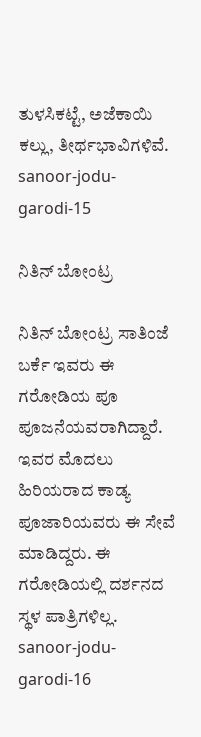ತುಳಸಿಕಟ್ಟೆ, ಅಜೆಕಾಯಿ ಕಲ್ಲು, ತೀರ್ಥಭಾವಿಗಳಿವೆ.
sanoor-jodu-garodi-15

ನಿತಿನ್ ಬೋಂಟ್ರ

ನಿತಿನ್ ಬೋಂಟ್ರ ಸಾತಿಂಜೆ ಬರ್ಕೆ ಇವರು ಈ ಗರೋಡಿಯ ಪೂ ಪೂಜನೆಯವರಾಗಿದ್ದಾರೆ. ಇವರ ಮೊದಲು ಹಿರಿಯರಾದ ಕಾಡ್ಯ ಪೂಜಾರಿಯವರು ಈ ಸೇವೆ ಮಾಡಿದ್ದರು. ಈ ಗರೋಡಿಯಲ್ಲಿ ದರ್ಶನದ ಸ್ಥಳ ಪಾತ್ರಿಗಳಿಲ್ಲ.
sanoor-jodu-garodi-16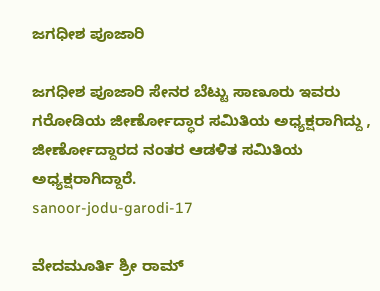ಜಗಧೀಶ ಪೂಜಾರಿ

ಜಗಧೀಶ ಪೂಜಾರಿ ಸೇನರ ಬೆಟ್ಟು ಸಾಣೂರು ಇವರು ಗರೋಡಿಯ ಜೀರ್ಣೋದ್ಧಾರ ಸಮಿತಿಯ ಅಧ್ಯಕ್ಷರಾಗಿದ್ದು , ಜೀರ್ಣೋದ್ದಾರದ ನಂತರ ಆಡಳಿತ ಸಮಿತಿಯ ಅಧ್ಯಕ್ಷರಾಗಿದ್ದಾರೆ.
sanoor-jodu-garodi-17

ವೇದಮೂರ್ತಿ ಶ್ರೀ ರಾಮ್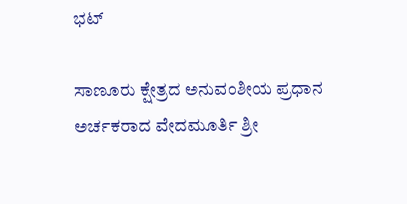ಭಟ್

ಸಾಣೂರು ಕ್ಷೇತ್ರದ ಅನುವಂಶೀಯ ಪ್ರಧಾನ ಅರ್ಚಕರಾದ ವೇದಮೂರ್ತಿ ಶ್ರೀ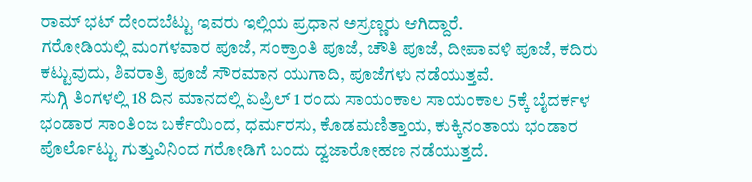ರಾಮ್ ಭಟ್ ದೇಂದಬೆಟ್ಟು ಇವರು ಇಲ್ಲಿಯ ಪ್ರಧಾನ ಅಸ್ರಣ್ಣರು ಆಗಿದ್ದಾರೆ.
ಗರೋಡಿಯಲ್ಲಿ ಮಂಗಳವಾರ ಪೂಜೆ, ಸಂಕ್ರಾಂತಿ ಪೂಜೆ, ಚೌತಿ ಪೂಜೆ, ದೀಪಾವಳಿ ಪೂಜೆ, ಕದಿರು ಕಟ್ಟುವುದು, ಶಿವರಾತ್ರಿ ಪೂಜೆ ಸೌರಮಾನ ಯುಗಾದಿ, ಪೂಜೆಗಳು ನಡೆಯುತ್ತವೆ.
ಸುಗ್ಗಿ ತಿಂಗಳಲ್ಲಿ 18 ದಿನ ಮಾನದಲ್ಲಿ ಏಪ್ರಿಲ್ 1 ರಂದು ಸಾಯಂಕಾಲ ಸಾಯಂಕಾಲ 5ಕ್ಕೆ ಬೈದರ್ಕಳ ಭಂಡಾರ ಸಾಂತಿಂಜ ಬರ್ಕೆಯಿಂದ, ಧರ್ಮರಸು, ಕೊಡಮಣಿತ್ತಾಯ, ಕುಕ್ಕಿನಂತಾಯ ಭಂಡಾರ ಪೊರ್ಲೊಟ್ಟು ಗುತ್ತುವಿನಿಂದ ಗರೋಡಿಗೆ ಬಂದು ದ್ವಜಾರೋಹಣ ನಡೆಯುತ್ತದೆ.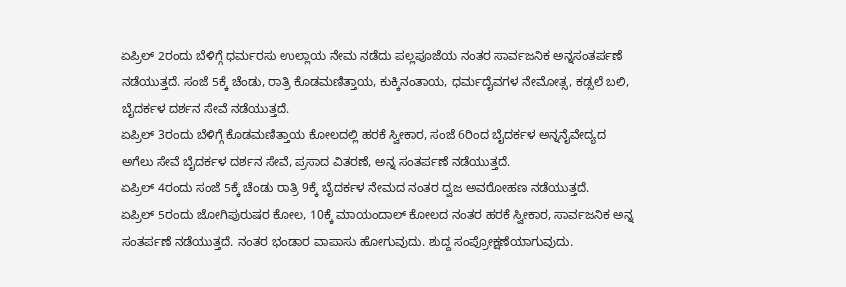ಏಪ್ರಿಲ್ 2ರಂದು ಬೆಳಿಗ್ಗೆ ಧರ್ಮರಸು ಉಲ್ಲಾಯ ನೇಮ ನಡೆದು ಪಲ್ಲಪೂಜೆಯ ನಂತರ ಸಾರ್ವಜನಿಕ ಅನ್ನಸಂತರ್ಪಣೆ ನಡೆಯುತ್ತದೆ. ಸಂಜೆ 5ಕ್ಕೆ ಚೆಂಡು, ರಾತ್ರಿ ಕೊಡಮಣಿತ್ತಾಯ, ಕುಕ್ಕಿನಂತಾಯ, ಧರ್ಮದೈವಗಳ ನೇಮೋತ್ಸ, ಕಡ್ಸಲೆ ಬಲಿ, ಬೈದರ್ಕಳ ದರ್ಶನ ಸೇವೆ ನಡೆಯುತ್ತದೆ.
ಏಪ್ರಿಲ್ 3ರಂದು ಬೆಳಿಗ್ಗೆ ಕೊಡಮಣಿತ್ತಾಯ ಕೋಲದಲ್ಲಿ ಹರಕೆ ಸ್ವೀಕಾರ, ಸಂಜೆ 6ರಿಂದ ಬೈದರ್ಕಳ ಅನ್ನನೈವೇದ್ಯದ ಅಗೆಲು ಸೇವೆ ಬೈದರ್ಕಳ ದರ್ಶನ ಸೇವೆ, ಪ್ರಸಾದ ವಿತರಣೆ, ಅನ್ನ ಸಂತರ್ಪಣೆ ನಡೆಯುತ್ತದೆ.
ಏಪ್ರಿಲ್ 4ರಂದು ಸಂಜೆ 5ಕ್ಕೆ ಚೆಂಡು ರಾತ್ರಿ 9ಕ್ಕೆ ಬೈದರ್ಕಳ ನೇಮದ ನಂತರ ದ್ವಜ ಅವರೋಹಣ ನಡೆಯುತ್ತದೆ.
ಏಪ್ರಿಲ್ 5ರಂದು ಜೋಗಿಪುರುಷರ ಕೋಲ, 10ಕ್ಕೆ ಮಾಯಂದಾಲ್ ಕೋಲದ ನಂತರ ಹರಕೆ ಸ್ವೀಕಾರ, ಸಾರ್ವಜನಿಕ ಅನ್ನ ಸಂತರ್ಪಣೆ ನಡೆಯುತ್ತದೆ. ನಂತರ ಭಂಡಾರ ವಾಪಾಸು ಹೋಗುವುದು. ಶುದ್ದ ಸಂಪ್ರೋಕ್ಷಣೆಯಾಗುವುದು.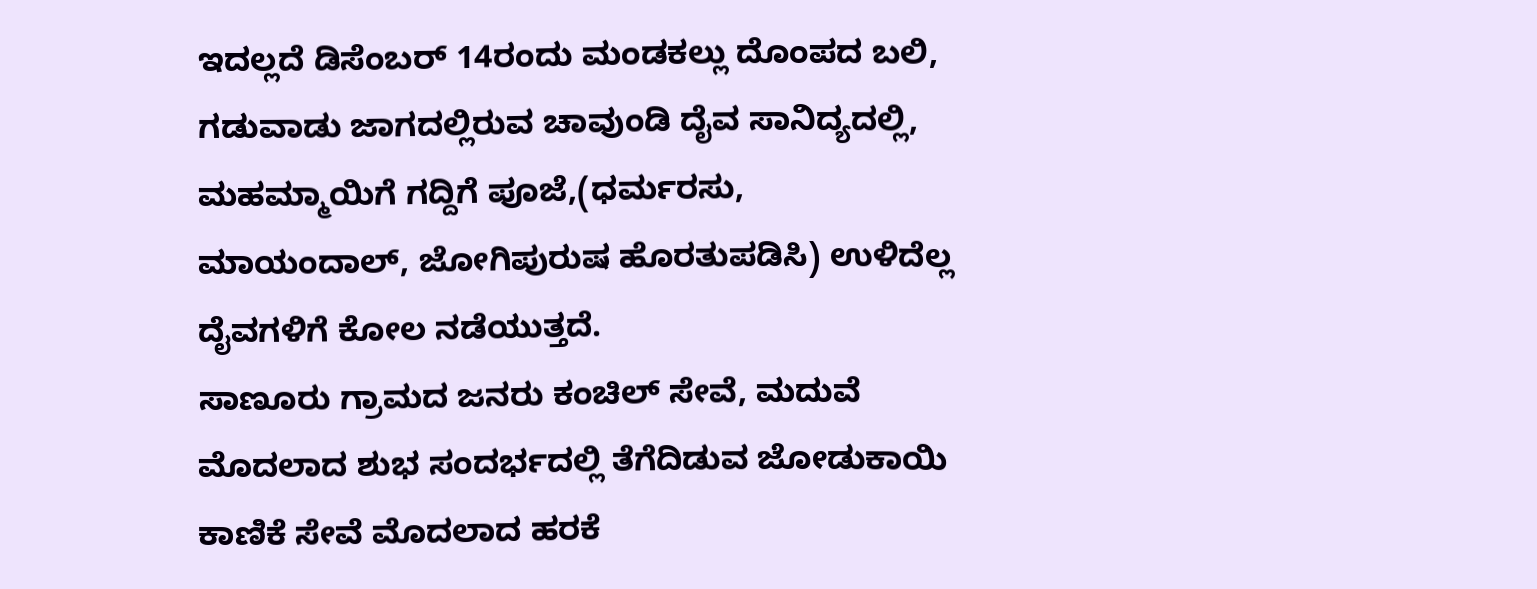ಇದಲ್ಲದೆ ಡಿಸೆಂಬರ್ 14ರಂದು ಮಂಡಕಲ್ಲು ದೊಂಪದ ಬಲಿ, ಗಡುವಾಡು ಜಾಗದಲ್ಲಿರುವ ಚಾವುಂಡಿ ದೈವ ಸಾನಿದ್ಯದಲ್ಲಿ, ಮಹಮ್ಮಾಯಿಗೆ ಗದ್ದಿಗೆ ಪೂಜೆ,(ಧರ್ಮರಸು, ಮಾಯಂದಾಲ್, ಜೋಗಿಪುರುಷ ಹೊರತುಪಡಿಸಿ) ಉಳಿದೆಲ್ಲ ದೈವಗಳಿಗೆ ಕೋಲ ನಡೆಯುತ್ತದೆ.
ಸಾಣೂರು ಗ್ರಾಮದ ಜನರು ಕಂಚಿಲ್ ಸೇವೆ, ಮದುವೆ ಮೊದಲಾದ ಶುಭ ಸಂದರ್ಭದಲ್ಲಿ ತೆಗೆದಿಡುವ ಜೋಡುಕಾಯಿ ಕಾಣಿಕೆ ಸೇವೆ ಮೊದಲಾದ ಹರಕೆ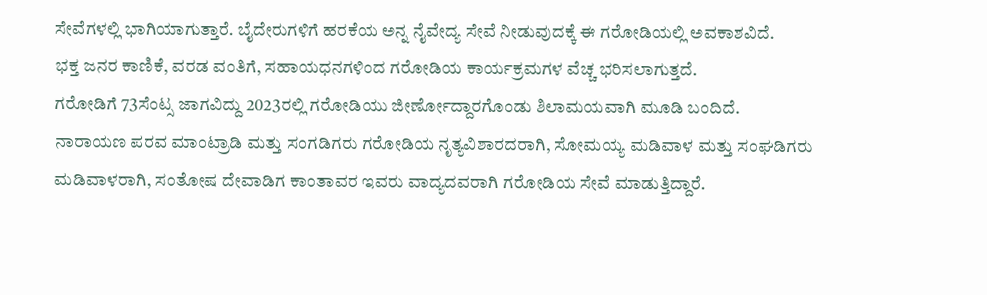ಸೇವೆಗಳಲ್ಲಿ ಭಾಗಿಯಾಗುತ್ತಾರೆ. ಬೈದೇರುಗಳಿಗೆ ಹರಕೆಯ ಅನ್ನ ನೈವೇದ್ಯ ಸೇವೆ ನೀಡುವುದಕ್ಕೆ ಈ ಗರೋಡಿಯಲ್ಲಿ ಅವಕಾಶವಿದೆ.
ಭಕ್ತ ಜನರ ಕಾಣಿಕೆ, ವರಡ ವಂತಿಗೆ, ಸಹಾಯಧನಗಳಿಂದ ಗರೋಡಿಯ ಕಾರ್ಯಕ್ರಮಗಳ ವೆಚ್ಚ ಭರಿಸಲಾಗುತ್ತದೆ.
ಗರೋಡಿಗೆ 73ಸೆಂಟ್ಸ ಜಾಗವಿದ್ದು 2023ರಲ್ಲಿ ಗರೋಡಿಯು ಜೀರ್ಣೋದ್ದಾರಗೊಂಡು ಶಿಲಾಮಯವಾಗಿ ಮೂಡಿ ಬಂದಿದೆ.
ನಾರಾಯಣ ಪರವ ಮಾಂಟ್ರಾಡಿ ಮತ್ತು ಸಂಗಡಿಗರು ಗರೋಡಿಯ ನೃತ್ಯವಿಶಾರದರಾಗಿ, ಸೋಮಯ್ಯ ಮಡಿವಾಳ ಮತ್ತು ಸಂಘಡಿಗರು ಮಡಿವಾಳರಾಗಿ, ಸಂತೋಷ ದೇವಾಡಿಗ ಕಾಂತಾವರ ಇವರು ವಾದ್ಯದವರಾಗಿ ಗರೋಡಿಯ ಸೇವೆ ಮಾಡುತ್ತಿದ್ದಾರೆ.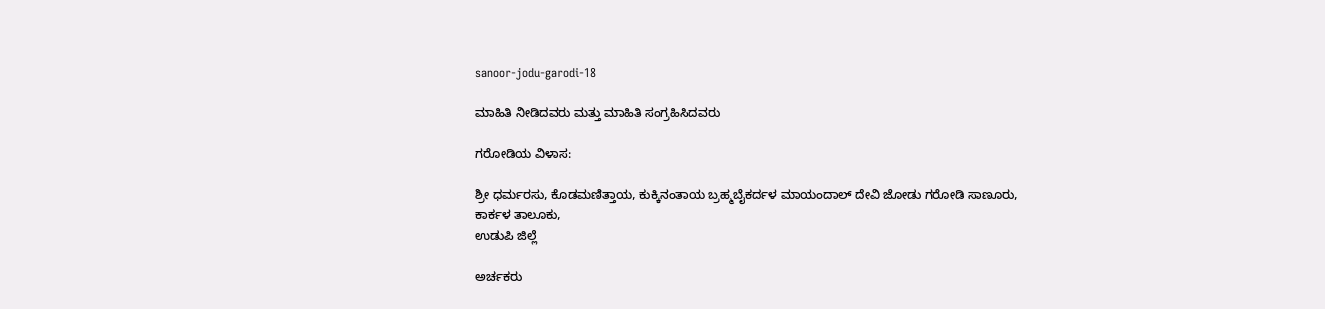sanoor-jodu-garodi-18

ಮಾಹಿತಿ ನೀಡಿದವರು ಮತ್ತು ಮಾಹಿತಿ ಸಂಗ್ರಹಿಸಿದವರು

ಗರೋಡಿಯ ವಿಳಾಸ:

ಶ್ರೀ ಧರ್ಮರಸು, ಕೊಡಮಣಿತ್ತಾಯ, ಕುಕ್ಕಿನಂತಾಯ ಬ್ರಹ್ಮಬೈಕರ್ದಳ ಮಾಯಂದಾಲ್ ದೇವಿ ಜೋಡು ಗರೋಡಿ ಸಾಣೂರು,
ಕಾರ್ಕಳ ತಾಲೂಕು,
ಉಡುಪಿ ಜಿಲ್ಲೆ

ಅರ್ಚಕರು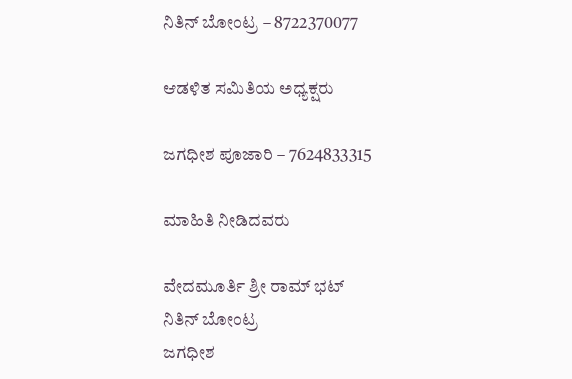ನಿತಿನ್ ಬೋಂಟ್ರ – 8722370077

ಆಡಳಿತ ಸಮಿತಿಯ ಅಧ್ಯಕ್ಷರು

ಜಗಧೀಶ ಪೂಜಾರಿ – 7624833315

ಮಾಹಿತಿ ನೀಡಿದವರು

ವೇದಮೂರ್ತಿ ಶ್ರೀ ರಾಮ್ ಭಟ್
ನಿತಿನ್ ಬೋಂಟ್ರ
ಜಗಧೀಶ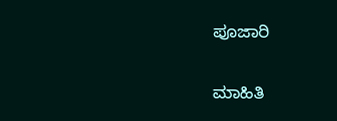ಪೂಜಾರಿ

ಮಾಹಿತಿ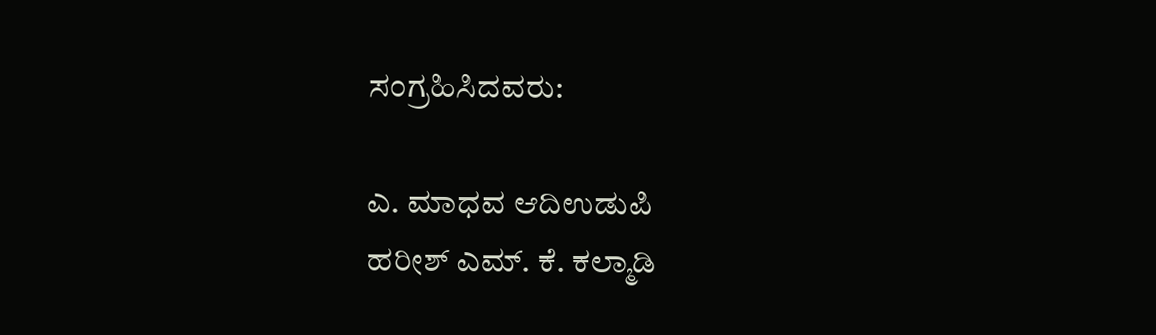ಸಂಗ್ರಹಿಸಿದವರು:

ಎ. ಮಾಧವ ಆದಿಉಡುಪಿ
ಹರೀಶ್ ಎಮ್. ಕೆ. ಕಲ್ಮಾಡಿ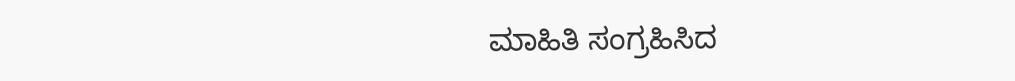ಮಾಹಿತಿ ಸಂಗ್ರಹಿಸಿದ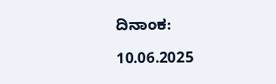ದಿನಾಂಕ:

10.06.2025